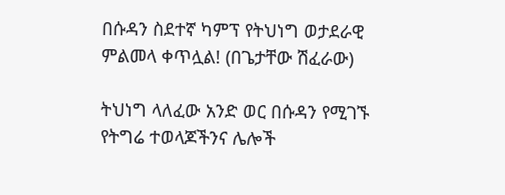በሱዳን ስደተኛ ካምፕ የትህነግ ወታደራዊ ምልመላ ቀጥሏል! (በጌታቸው ሽፈራው)

ትህነግ ላለፈው አንድ ወር በሱዳን የሚገኙ የትግሬ ተወላጆችንና ሌሎች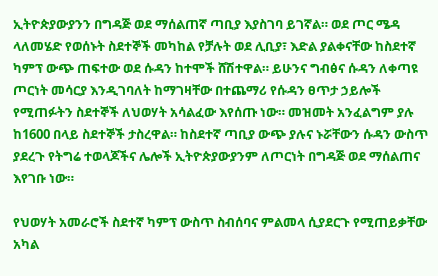ኢትዮጵያውያንን በግዳጅ ወደ ማሰልጠኛ ጣቢያ እያስገባ ይገኛል። ወደ ጦር ሜዳ ላለመሄድ የወሰኑት ስደተኞች መካከል የቻሉት ወደ ሊቢያ፣ እድል ያልቀናቸው ከስደተኛ ካምፕ ውጭ ጠፍተው ወደ ሱዳን ከተሞች ሸሽተዋል። ይሁንና ግብፅና ሱዳን ለቀጣዩ ጦርነት መሳርያ እንዲገባለት ከማገዛቸው በተጨማሪ የሱዳን ፀጥታ ኃይሎች የሚጠፉትን ስደተኞች ለህወሃት አሳልፈው እየሰጡ ነው። መዝመት አንፈልግም ያሉ ከ1600 በላይ ስደተኞች ታስረዋል። ከስደተኛ ጣቢያ ውጭ ያሉና ኑሯቸውን ሱዳን ውስጥ ያደረጉ የትግሬ ተወላጆችና ሌሎች ኢትዮጵያውያንም ለጦርነት በግዳጅ ወደ ማሰልጠና እየገቡ ነው።

የህወሃት አመራሮች ስደተኛ ካምፕ ውስጥ ስብሰባና ምልመላ ሲያደርጉ የሚጠይቃቸው አካል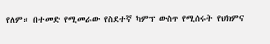የለም። በተመድ የሚመራው የስደተኛ ካምፕ ውስጥ የሚሰሩት የህክምና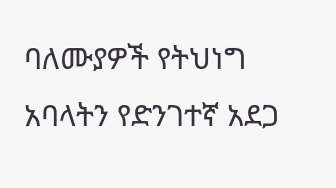ባለሙያዎች የትህነግ አባላትን የድንገተኛ አደጋ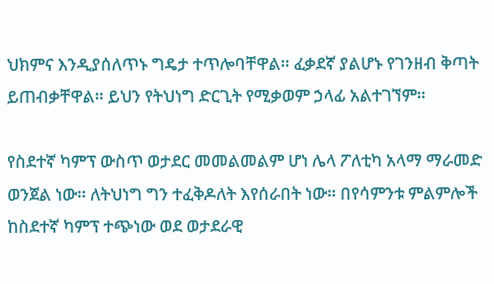ህክምና እንዲያሰለጥኑ ግዴታ ተጥሎባቸዋል። ፈቃደኛ ያልሆኑ የገንዘብ ቅጣት ይጠብቃቸዋል። ይህን የትህነግ ድርጊት የሚቃወም ኃላፊ አልተገኘም።

የስደተኛ ካምፕ ውስጥ ወታደር መመልመልም ሆነ ሌላ ፖለቲካ አላማ ማራመድ ወንጀል ነው። ለትህነግ ግን ተፈቅዶለት እየሰራበት ነው። በየሳምንቱ ምልምሎች ከስደተኛ ካምፕ ተጭነው ወደ ወታደራዊ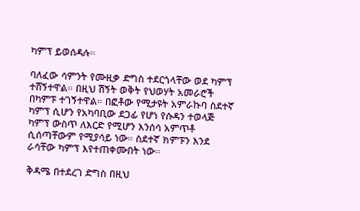ካምፕ ይወሰዳሉ።

ባለፈው ሳምንት የሙዚቃ ድግስ ተደርጎላቸው ወደ ካምፕ ተሸኝተዋል። በዚህ ሽኝት ወቅት የህወሃት አመራሮች በካምፑ ተገኝተዋል። በፎቶው የሚታዩት አምራኩባ ስደተኛ ካምፕ ሲሆን የአካባቢው ደጋፊ የሆነ የሱዳን ተወላጅ ካምፕ ውስጥ ለእርድ የሚሆን እንሰሳ አምጥቶ ሲሰጣቸውም የሚያሳይ ነው። ስደተኛ ክምፑን እንደ ራሳቸው ካምፕ እየተጠቀሙበት ነው።

ቅዳሜ በተደረገ ድግስ በዚህ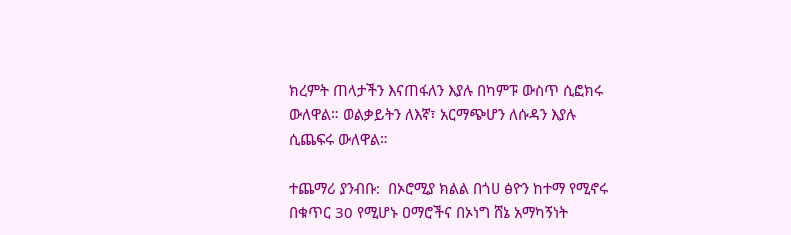ክረምት ጠላታችን እናጠፋለን እያሉ በካምፑ ውስጥ ሲፎክሩ ውለዋል። ወልቃይትን ለእኛ፣ አርማጭሆን ለሱዳን እያሉ ሲጨፍሩ ውለዋል።

ተጨማሪ ያንብቡ:  በኦሮሚያ ክልል በጎሀ ፅዮን ከተማ የሚኖሩ በቁጥር 30 የሚሆኑ ዐማሮችና በኦነግ ሸኔ አማካኝነት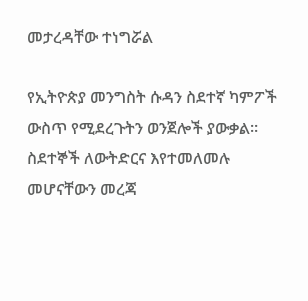መታረዳቸው ተነግሯል

የኢትዮጵያ መንግስት ሱዳን ስደተኛ ካምፖች ውስጥ የሚደረጉትን ወንጀሎች ያውቃል። ስደተኞች ለውትድርና እየተመለመሉ መሆናቸውን መረጃ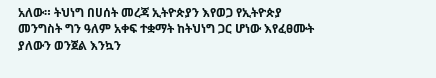አለው። ትህነግ በሀሰት መረጃ ኢትዮጵያን እየወጋ የኢትዮጵያ መንግስት ግን ዓለም አቀፍ ተቋማት ከትህነግ ጋር ሆነው እየፈፀሙት ያለውን ወንጀል እንኳን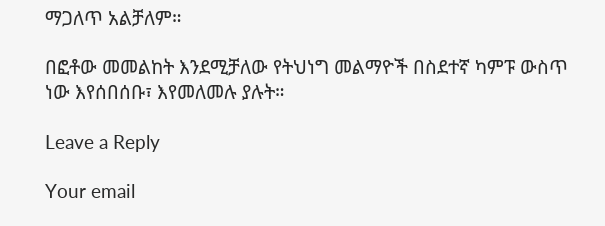ማጋለጥ አልቻለም።

በፎቶው መመልከት እንደሚቻለው የትህነግ መልማዮች በስደተኛ ካምፑ ውስጥ ነው እየሰበሰቡ፣ እየመለመሉ ያሉት።

Leave a Reply

Your email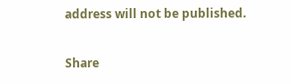address will not be published.

Share